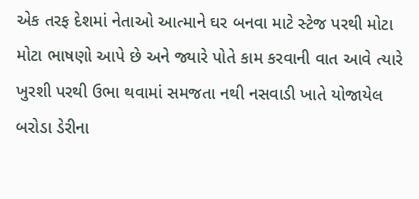એક તરફ દેશમાં નેતાઓ આત્માને ઘર બનવા માટે સ્ટેજ પરથી મોટા મોટા ભાષણો આપે છે અને જ્યારે પોતે કામ કરવાની વાત આવે ત્યારે ખુરશી પરથી ઉભા થવામાં સમજતા નથી નસવાડી ખાતે યોજાયેલ બરોડા ડેરીના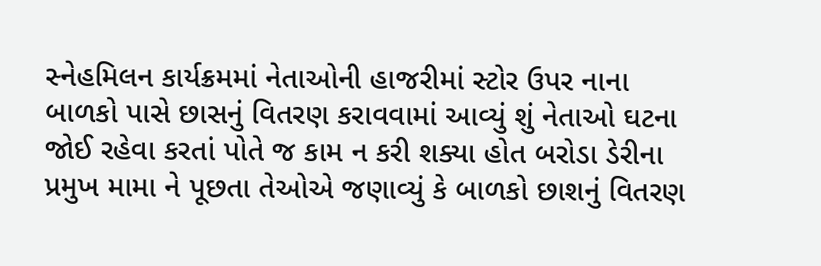સ્નેહમિલન કાર્યક્રમમાં નેતાઓની હાજરીમાં સ્ટોર ઉપર નાના બાળકો પાસે છાસનું વિતરણ કરાવવામાં આવ્યું શું નેતાઓ ઘટના જોઈ રહેવા કરતાં પોતે જ કામ ન કરી શક્યા હોત બરોડા ડેરીના પ્રમુખ મામા ને પૂછતા તેઓએ જણાવ્યું કે બાળકો છાશનું વિતરણ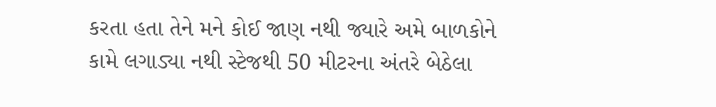કરતા હતા તેને મને કોઈ જાણ નથી જ્યારે અમે બાળકોને કામે લગાડ્યા નથી સ્ટેજથી 50 મીટરના અંતરે બેઠેલા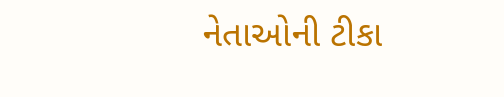નેતાઓની ટીકા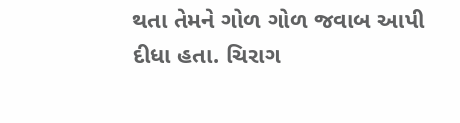થતા તેમને ગોળ ગોળ જવાબ આપી દીધા હતા. ચિરાગ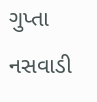ગુપ્તા નસવાડી